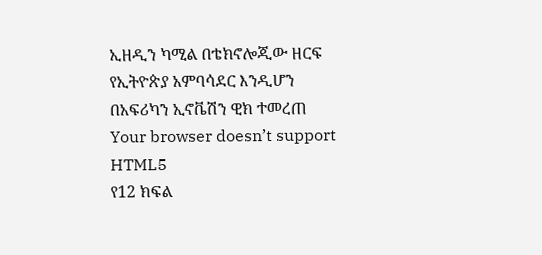ኢዘዲን ካሚል በቴክኖሎጂው ዘርፍ የኢትዮጵያ አምባሳደር እንዲሆን በአፍሪካን ኢኖቬሽን ዊክ ተመረጠ
Your browser doesn’t support HTML5
የ12 ክፍል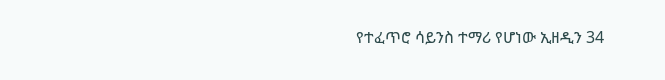የተፈጥሮ ሳይንስ ተማሪ የሆነው ኢዘዲን 34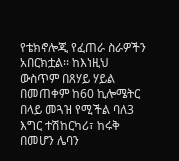የቴክኖሎጂ የፈጠራ ስራዎችን አበርክቷል፡፡ ከእነዚህ ውስጥም በጸሃይ ሃይል በመጠቀም ከ60 ኪሎሜትር በላይ መጓዝ የሚችል ባለ3 እግር ተሽከርካሪ፣ ከሩቅ በመሆን ሌባን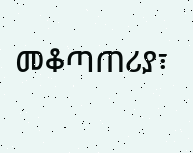መቆጣጠሪያ፣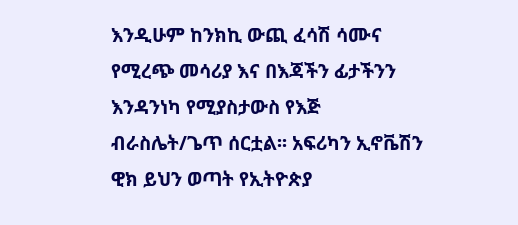እንዲሁም ከንክኪ ውጪ ፈሳሽ ሳሙና የሚረጭ መሳሪያ እና በእጃችን ፊታችንን እንዳንነካ የሚያስታውስ የእጅ ብራስሌት/ጌጥ ሰርቷል፡፡ አፍሪካን ኢኖቬሽን ዊክ ይህን ወጣት የኢትዮጵያ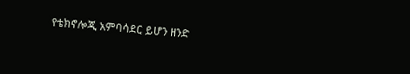የቴክኖሎጂ አምባሳደር ይሆን ዘንድ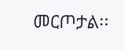መርጦታል፡፡